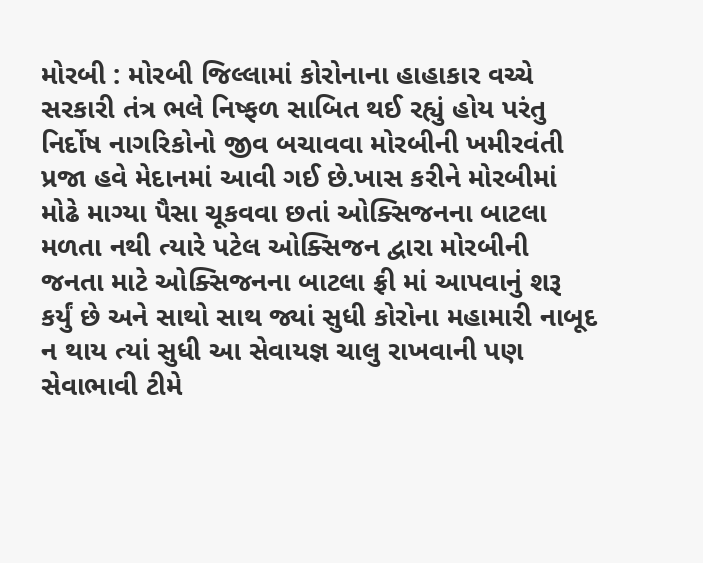મોરબી : મોરબી જિલ્લામાં કોરોનાના હાહાકાર વચ્ચે સરકારી તંત્ર ભલે નિષ્ફળ સાબિત થઈ રહ્યું હોય પરંતુ નિર્દોષ નાગરિકોનો જીવ બચાવવા મોરબીની ખમીરવંતી પ્રજા હવે મેદાનમાં આવી ગઈ છે.ખાસ કરીને મોરબીમાં મોઢે માગ્યા પૈસા ચૂકવવા છતાં ઓક્સિજનના બાટલા મળતા નથી ત્યારે પટેલ ઓક્સિજન દ્વારા મોરબીની જનતા માટે ઓક્સિજનના બાટલા ફ્રી માં આપવાનું શરૂ કર્યું છે અને સાથો સાથ જ્યાં સુધી કોરોના મહામારી નાબૂદ ન થાય ત્યાં સુધી આ સેવાયજ્ઞ ચાલુ રાખવાની પણ સેવાભાવી ટીમે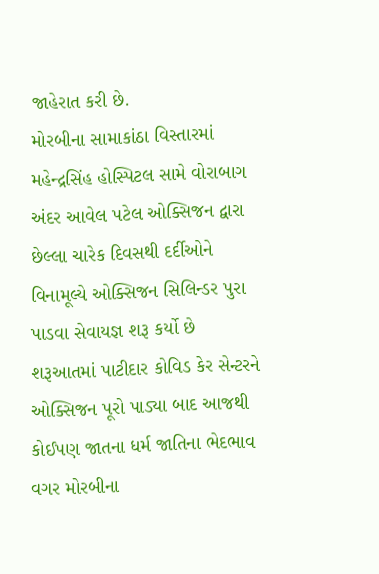જાહેરાત કરી છે.
મોરબીના સામાકાંઠા વિસ્તારમાં મહેન્દ્રસિંહ હોસ્પિટલ સામે વોરાબાગ અંદર આવેલ પટેલ ઓક્સિજન દ્વારા છેલ્લા ચારેક દિવસથી દર્દીઓને વિનામૂલ્યે ઓક્સિજન સિલિન્ડર પુરા પાડવા સેવાયજ્ઞ શરૂ કર્યો છે શરૂઆતમાં પાટીદાર કોવિડ કેર સેન્ટરને ઓક્સિજન પૂરો પાડ્યા બાદ આજથી કોઈપણ જાતના ધર્મ જાતિના ભેદભાવ વગર મોરબીના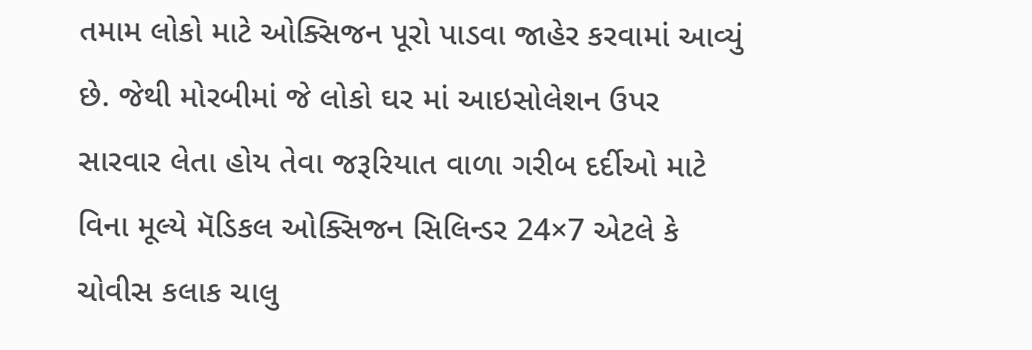તમામ લોકો માટે ઓક્સિજન પૂરો પાડવા જાહેર કરવામાં આવ્યું છે. જેથી મોરબીમાં જે લોકો ઘર માં આઇસોલેશન ઉપર સારવાર લેતા હોય તેવા જરૂરિયાત વાળા ગરીબ દર્દીઓ માટે વિના મૂલ્યે મૅડિકલ ઓક્સિજન સિલિન્ડર 24×7 એટલે કે ચોવીસ કલાક ચાલુ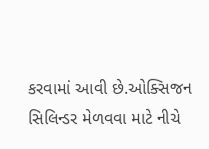કરવામાં આવી છે.ઓક્સિજન સિલિન્ડર મેળવવા માટે નીચે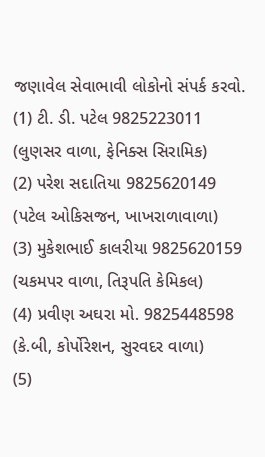જણાવેલ સેવાભાવી લોકોનો સંપર્ક કરવો.
(1) ટી. ડી. પટેલ 9825223011 (લુણસર વાળા, ફેનિક્સ સિરામિક)
(2) પરેશ સદાતિયા 9825620149 (પટેલ ઓકિસજન, ખાખરાળાવાળા)
(3) મુકેશભાઈ કાલરીયા 9825620159 (ચકમપર વાળા, તિરૂપતિ કેમિકલ)
(4) પ્રવીણ અઘરા મો. 9825448598 (કે.બી, કોર્પોરેશન, સુરવદર વાળા)
(5)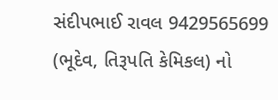સંદીપભાઈ રાવલ 9429565699 (ભૂદેવ, તિરૂપતિ કેમિકલ) નો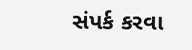સંપર્ક કરવા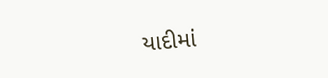યાદીમાં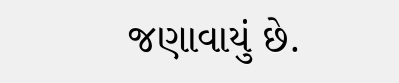જણાવાયું છે.